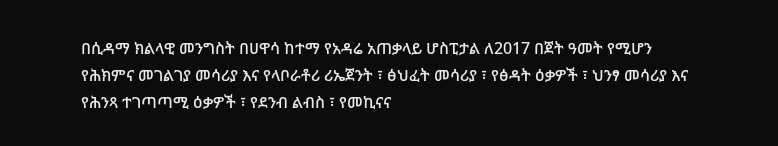በሲዳማ ክልላዊ መንግስት በሀዋሳ ከተማ የአዳሬ አጠቃላይ ሆስፒታል ለ2017 በጀት ዓመት የሚሆን የሕክምና መገልገያ መሳሪያ እና የላቦራቶሪ ሪኤጀንት ፣ ፅህፈት መሳሪያ ፣ የፅዳት ዕቃዎች ፣ ህንፃ መሳሪያ እና የሕንጻ ተገጣጣሚ ዕቃዎች ፣ የደንብ ልብስ ፣ የመኪናና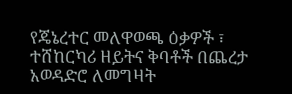የጄኔረተር መለዋወጫ ዕቃዎች ፣ ተሸከርካሪ ዘይትና ቅባቶች በጨረታ አወዳድሮ ለመግዛት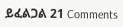ይፈልጋል 21 Comments